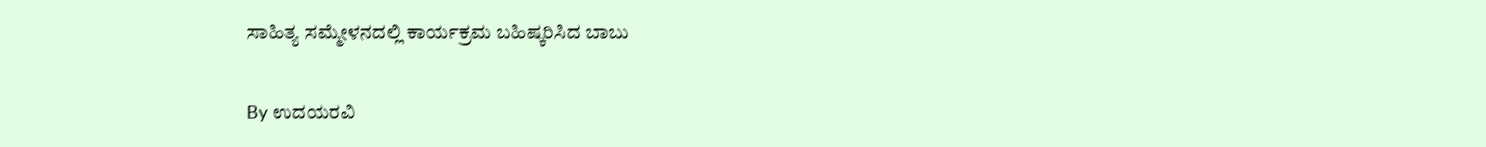ಸಾಹಿತ್ಯ ಸಮ್ಮೇಳನದಲ್ಲಿ ಕಾರ್ಯಕ್ರಮ ಬಹಿಷ್ಕರಿಸಿದ ಬಾಬು

By ಉದಯರವಿ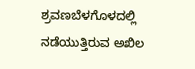ಶ್ರವಣಬೆಳಗೊಳದಲ್ಲಿ ನಡೆಯುತ್ತಿರುವ ಅಖಿಲ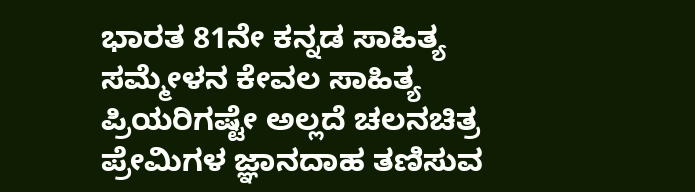ಭಾರತ 81ನೇ ಕನ್ನಡ ಸಾಹಿತ್ಯ ಸಮ್ಮೇಳನ ಕೇವಲ ಸಾಹಿತ್ಯ ಪ್ರಿಯರಿಗಷ್ಟೇ ಅಲ್ಲದೆ ಚಲನಚಿತ್ರ ಪ್ರೇಮಿಗಳ ಜ್ಞಾನದಾಹ ತಣಿಸುವ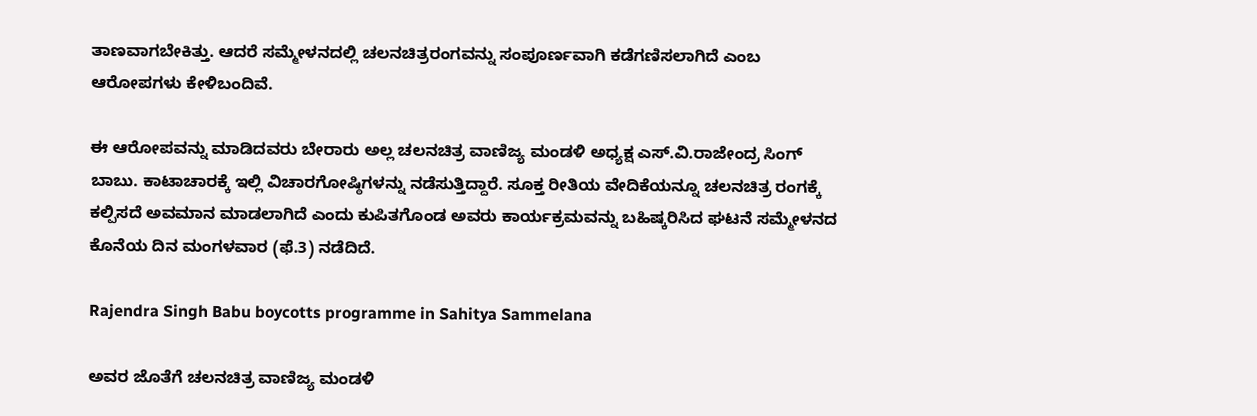ತಾಣವಾಗಬೇಕಿತ್ತು. ಆದರೆ ಸಮ್ಮೇಳನದಲ್ಲಿ ಚಲನಚಿತ್ರರಂಗವನ್ನು ಸಂಪೂರ್ಣವಾಗಿ ಕಡೆಗಣಿಸಲಾಗಿದೆ ಎಂಬ ಆರೋಪಗಳು ಕೇಳಿಬಂದಿವೆ.

ಈ ಆರೋಪವನ್ನು ಮಾಡಿದವರು ಬೇರಾರು ಅಲ್ಲ ಚಲನಚಿತ್ರ ವಾಣಿಜ್ಯ ಮಂಡಳಿ ಅಧ್ಯಕ್ಷ ಎಸ್.ವಿ.ರಾಜೇಂದ್ರ ಸಿಂಗ್ ಬಾಬು. ಕಾಟಾಚಾರಕ್ಕೆ ಇಲ್ಲಿ ವಿಚಾರಗೋಷ್ಠಿಗಳನ್ನು ನಡೆಸುತ್ತಿದ್ದಾರೆ. ಸೂಕ್ತ ರೀತಿಯ ವೇದಿಕೆಯನ್ನೂ ಚಲನಚಿತ್ರ ರಂಗಕ್ಕೆ ಕಲ್ಪಿಸದೆ ಅವಮಾನ ಮಾಡಲಾಗಿದೆ ಎಂದು ಕುಪಿತಗೊಂಡ ಅವರು ಕಾರ್ಯಕ್ರಮವನ್ನು ಬಹಿಷ್ಕರಿಸಿದ ಘಟನೆ ಸಮ್ಮೇಳನದ ಕೊನೆಯ ದಿನ ಮಂಗಳವಾರ (ಫೆ.3) ನಡೆದಿದೆ.

Rajendra Singh Babu boycotts programme in Sahitya Sammelana

ಅವರ ಜೊತೆಗೆ ಚಲನಚಿತ್ರ ವಾಣಿಜ್ಯ ಮಂಡಳಿ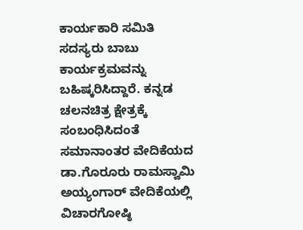ಕಾರ್ಯಕಾರಿ ಸಮಿತಿ ಸದಸ್ಯರು ಬಾಬು ಕಾರ್ಯಕ್ರಮವನ್ನು ಬಹಿಷ್ಕರಿಸಿದ್ದಾರೆ. ಕನ್ನಡ ಚಲನಚಿತ್ರ ಕ್ಷೇತ್ರಕ್ಕೆ ಸಂಬಂಧಿಸಿದಂತೆ ಸಮಾನಾಂತರ ವೇದಿಕೆಯದ ಡಾ.ಗೊರೂರು ರಾಮಸ್ವಾಮಿ ಅಯ್ಯಂಗಾರ್ ವೇದಿಕೆಯಲ್ಲಿ ವಿಚಾರಗೋಷ್ಠಿ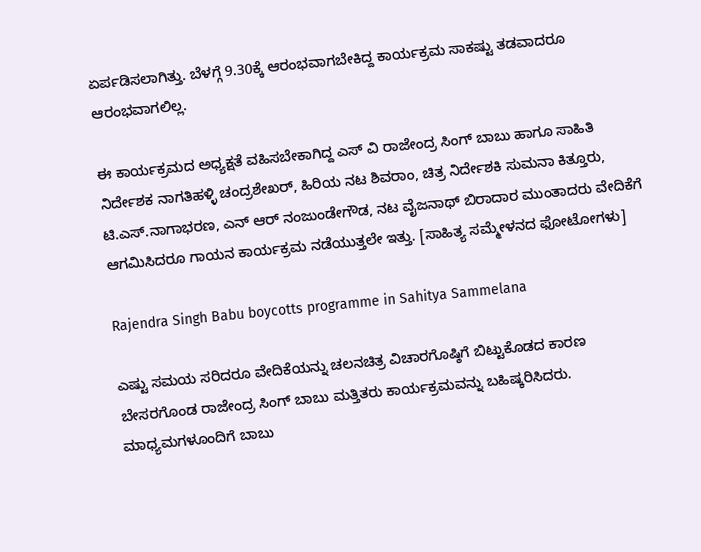ಏರ್ಪಡಿಸಲಾಗಿತ್ತು. ಬೆಳಗ್ಗೆ 9.30ಕ್ಕೆ ಆರಂಭವಾಗಬೇಕಿದ್ದ ಕಾರ್ಯಕ್ರಮ ಸಾಕಷ್ಟು ತಡವಾದರೂ ಆರಂಭವಾಗಲಿಲ್ಲ.

ಈ ಕಾರ್ಯಕ್ರಮದ ಅಧ್ಯಕ್ಷತೆ ವಹಿಸಬೇಕಾಗಿದ್ದ ಎಸ್ ವಿ ರಾಜೇಂದ್ರ ಸಿಂಗ್ ಬಾಬು ಹಾಗೂ ಸಾಹಿತಿ ನಿರ್ದೇಶಕ ನಾಗತಿಹಳ್ಳಿ ಚಂದ್ರಶೇಖರ್, ಹಿರಿಯ ನಟ ಶಿವರಾಂ, ಚಿತ್ರ ನಿರ್ದೇಶಕಿ ಸುಮನಾ ಕಿತ್ತೂರು, ಟಿ.ಎಸ್.ನಾಗಾಭರಣ, ಎನ್ ಆರ್ ನಂಜುಂಡೇಗೌಡ, ನಟ ವೈಜನಾಥ್ ಬಿರಾದಾರ ಮುಂತಾದರು ವೇದಿಕೆಗೆ ಆಗಮಿಸಿದರೂ ಗಾಯನ ಕಾರ್ಯಕ್ರಮ ನಡೆಯುತ್ತಲೇ ಇತ್ತು. [ಸಾಹಿತ್ಯ ಸಮ್ಮೇಳನದ ಫೋಟೋಗಳು]

Rajendra Singh Babu boycotts programme in Sahitya Sammelana

ಎಷ್ಟು ಸಮಯ ಸರಿದರೂ ವೇದಿಕೆಯನ್ನು ಚಲನಚಿತ್ರ ವಿಚಾರಗೊಷ್ಠಿಗೆ ಬಿಟ್ಟುಕೊಡದ ಕಾರಣ ಬೇಸರಗೊಂಡ ರಾಜೇಂದ್ರ ಸಿಂಗ್ ಬಾಬು ಮತ್ತಿತರು ಕಾರ್ಯಕ್ರಮವನ್ನು ಬಹಿಷ್ಕರಿಸಿದರು. ಮಾಧ್ಯಮಗಳೂಂದಿಗೆ ಬಾಬು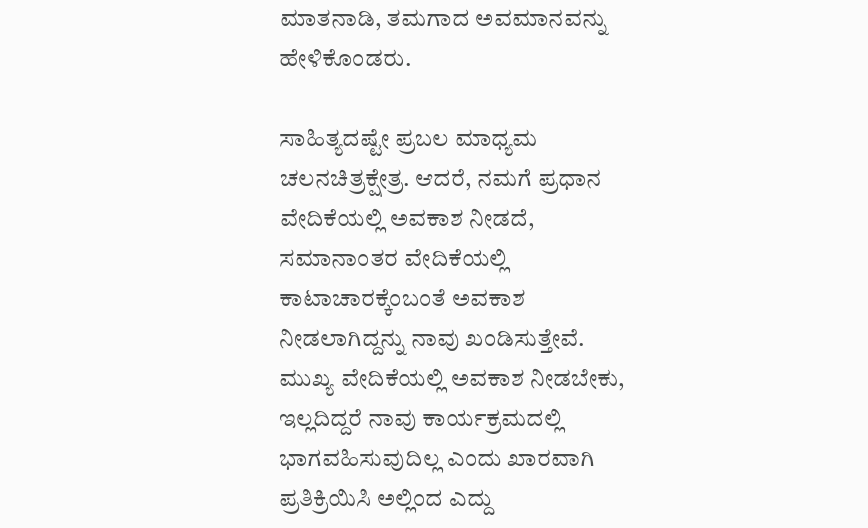ಮಾತನಾಡಿ, ತಮಗಾದ ಅವಮಾನವನ್ನು ಹೇಳಿಕೊಂಡರು.

ಸಾಹಿತ್ಯದಷ್ಟೇ ಪ್ರಬಲ ಮಾಧ್ಯಮ ಚಲನಚಿತ್ರಕ್ಷೇತ್ರ. ಆದರೆ, ನಮಗೆ ಪ್ರಧಾನ ವೇದಿಕೆಯಲ್ಲಿ ಅವಕಾಶ ನೀಡದೆ, ಸಮಾನಾಂತರ ವೇದಿಕೆಯಲ್ಲಿ ಕಾಟಾಚಾರಕ್ಕೆಂಬಂತೆ ಅವಕಾಶ ನೀಡಲಾಗಿದ್ದನ್ನು ನಾವು ಖಂಡಿಸುತ್ತೇವೆ. ಮುಖ್ಯ ವೇದಿಕೆಯಲ್ಲಿ ಅವಕಾಶ ನೀಡಬೇಕು, ಇಲ್ಲದಿದ್ದರೆ ನಾವು ಕಾರ್ಯಕ್ರಮದಲ್ಲಿ ಭಾಗವಹಿಸುವುದಿಲ್ಲ ಎಂದು ಖಾರವಾಗಿ ಪ್ರತಿಕ್ರಿಯಿಸಿ ಅಲ್ಲಿಂದ ಎದ್ದು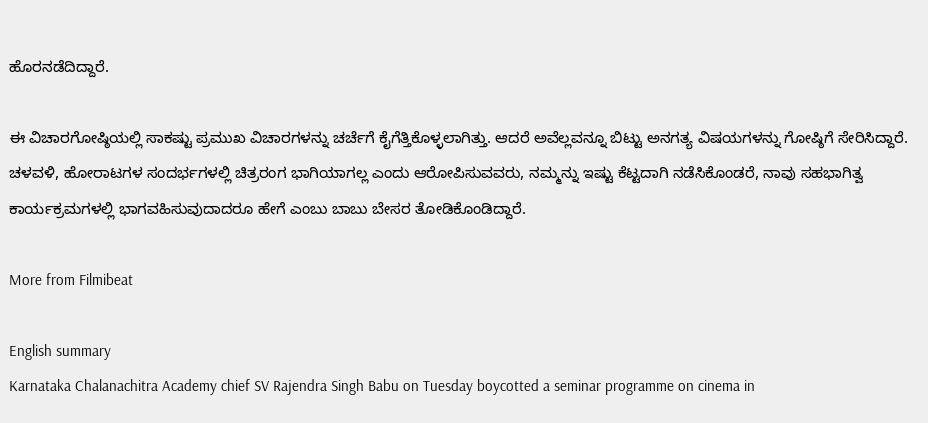ಹೊರನಡೆದಿದ್ದಾರೆ.

ಈ ವಿಚಾರಗೋಷ್ಠಿಯಲ್ಲಿ ಸಾಕಷ್ಟು ಪ್ರಮುಖ ವಿಚಾರಗಳನ್ನು ಚರ್ಚೆಗೆ ಕೈಗೆತ್ತಿಕೊಳ್ಳಲಾಗಿತ್ತು. ಆದರೆ ಅವೆಲ್ಲವನ್ನೂ ಬಿಟ್ಟು ಅನಗತ್ಯ ವಿಷಯಗಳನ್ನು ಗೋಷ್ಠಿಗೆ ಸೇರಿಸಿದ್ದಾರೆ. ಚಳವಳಿ, ಹೋರಾಟಗಳ ಸಂದರ್ಭಗಳಲ್ಲಿ ಚಿತ್ರರಂಗ ಭಾಗಿಯಾಗಲ್ಲ ಎಂದು ಆರೋಪಿಸುವವರು, ನಮ್ಮನ್ನು ಇಷ್ಟು ಕೆಟ್ಟದಾಗಿ ನಡೆಸಿಕೊಂಡರೆ, ನಾವು ಸಹಭಾಗಿತ್ವ ಕಾರ್ಯಕ್ರಮಗಳಲ್ಲಿ ಭಾಗವಹಿಸುವುದಾದರೂ ಹೇಗೆ ಎಂಬು ಬಾಬು ಬೇಸರ ತೋಡಿಕೊಂಡಿದ್ದಾರೆ.

More from Filmibeat

English summary
Karnataka Chalanachitra Academy chief SV Rajendra Singh Babu on Tuesday boycotted a seminar programme on cinema in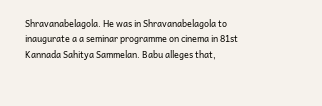Shravanabelagola. He was in Shravanabelagola to inaugurate a a seminar programme on cinema in 81st Kannada Sahitya Sammelan. Babu alleges that,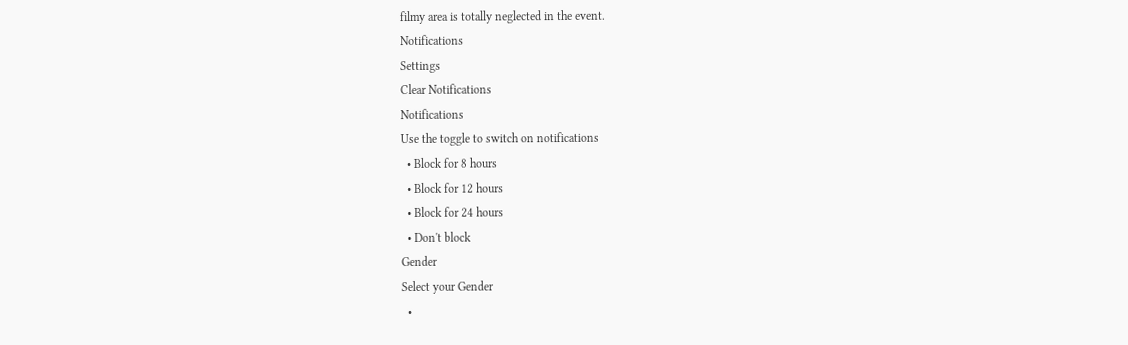filmy area is totally neglected in the event.
Notifications
Settings
Clear Notifications
Notifications
Use the toggle to switch on notifications
  • Block for 8 hours
  • Block for 12 hours
  • Block for 24 hours
  • Don't block
Gender
Select your Gender
  •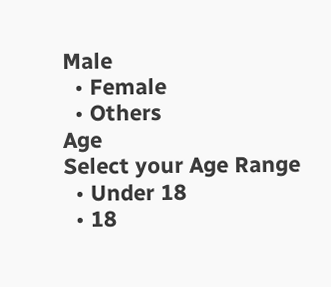Male
  • Female
  • Others
Age
Select your Age Range
  • Under 18
  • 18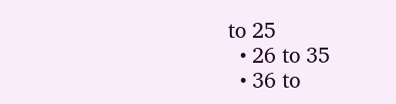to 25
  • 26 to 35
  • 36 to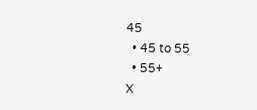45
  • 45 to 55
  • 55+
X